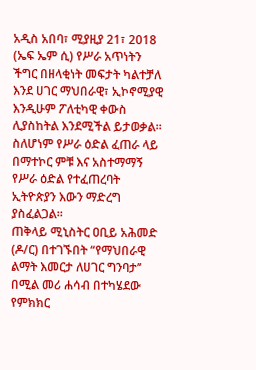አዲስ አበባ፣ ሚያዚያ 21፣ 2018 (ኤፍ ኤም ሲ) የሥራ አጥነትን ችግር በዘላቂነት መፍታት ካልተቻለ እንደ ሀገር ማህበራዊ፣ ኢኮኖሚያዊ እንዲሁም ፖለቲካዊ ቀውስ ሊያስከትል እንደሚችል ይታወቃል።
ስለሆነም የሥራ ዕድል ፈጠራ ላይ በማተኮር ምቹ እና አስተማማኝ የሥራ ዕድል የተፈጠረባት ኢትዮጵያን እውን ማድረግ ያስፈልጋል።
ጠቅላይ ሚኒስትር ዐቢይ አሕመድ (ዶ/ር) በተገኙበት “የማህበራዊ ልማት እመርታ ለሀገር ግንባታ’’ በሚል መሪ ሐሳብ በተካሄደው የምክክር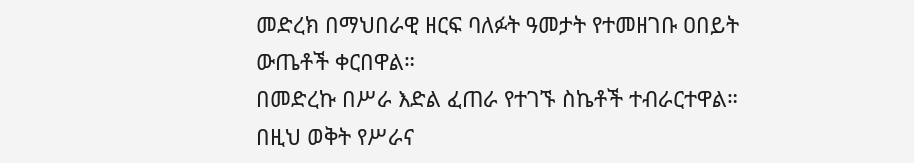መድረክ በማህበራዊ ዘርፍ ባለፉት ዓመታት የተመዘገቡ ዐበይት ውጤቶች ቀርበዋል።
በመድረኩ በሥራ እድል ፈጠራ የተገኙ ስኬቶች ተብራርተዋል።
በዚህ ወቅት የሥራና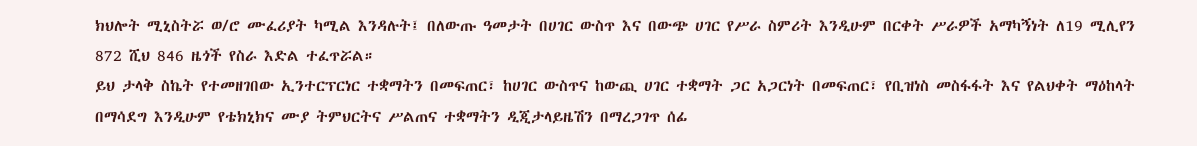ክህሎት ሚኒስትሯ ወ/ሮ ሙፈሪያት ካሚል እንዳሉት፤ በለውጡ ዓመታት በሀገር ውስጥ እና በውጭ ሀገር የሥራ ስምሪት እንዲሁም በርቀት ሥራዎች አማካኝነት ለ19 ሚሊየን 872 ሺህ 846 ዜጎች የስራ እድል ተፈጥሯል።
ይህ ታላቅ ስኬት የተመዘገበው ኢንተርፕርነር ተቋማትን በመፍጠር፣ ከሀገር ውስጥና ከውጪ ሀገር ተቋማት ጋር አጋርነት በመፍጠር፣ የቢዝነስ መስፋፋት እና የልህቀት ማዕከላት በማሳደግ እንዲሁም የቴክኒክና ሙያ ትምህርትና ሥልጠና ተቋማትን ዲጂታላይዜሽን በማረጋገጥ ሰፊ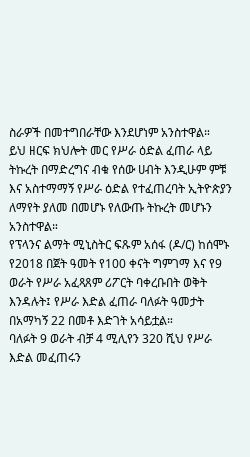ስራዎች በመተግበራቸው እንደሆነም አንስተዋል።
ይህ ዘርፍ ክህሎት መር የሥራ ዕድል ፈጠራ ላይ ትኩረት በማድረግና ብቁ የሰው ሀብት እንዲሁም ምቹ እና አስተማማኝ የሥራ ዕድል የተፈጠረባት ኢትዮጵያን ለማየት ያለመ በመሆኑ የለውጡ ትኩረት መሆኑን አንስተዋል።
የፕላንና ልማት ሚኒስትር ፍጹም አሰፋ (ዶ/ር) ከሰሞኑ የ2018 በጀት ዓመት የ100 ቀናት ግምገማ እና የ9 ወራት የሥራ አፈጻጸም ሪፖርት ባቀረቡበት ወቅት እንዳሉት፤ የሥራ እድል ፈጠራ ባለፉት ዓመታት በአማካኝ 22 በመቶ እድገት አሳይቷል።
ባለፉት 9 ወራት ብቻ 4 ሚሊየን 320 ሺህ የሥራ እድል መፈጠሩን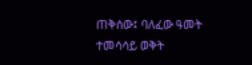ጠቅሰው፤ ባለፈው ዓመት ተመሳሳይ ወቅት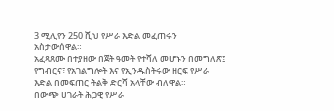3 ሚሊየን 250 ሺህ የሥራ እድል መፈጠሩን አስታውሰዋል።
አፈጻጸሙ በተያዘው በጀት ዓመት የተሻለ መሆኑን በመግለጽ፤ የግብርና፣ የአገልግሎት እና የኢንዱስትሩው ዘርፍ የሥራ እድል በመፍጠር ትልቅ ድርሻ አላቸው ብለዋል።
በውጭ ሀገራት ሕጋዊ የሥራ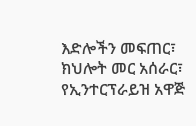እድሎችን መፍጠር፣ ክህሎት መር አሰራር፣ የኢንተርፕራይዝ አዋጅ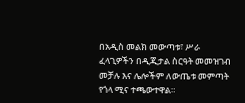በአዲስ መልክ መውጣቱ፣ ሥራ ፈላጊዎችን በዲጂታል ስርዓት መመዝገብ መቻሉ እና ሌሎችም ለውጤቱ መምጣት የጎላ ሚና ተጫውተዋል።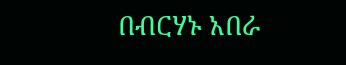በብርሃኑ አበራ